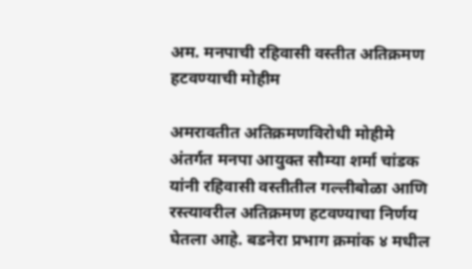अम. मनपाची रहिवासी वस्तीत अतिक्रमण हटवण्याची मोहीम

अमरावतीत अतिक्रमणविरोधी मोहीमे अंतर्गत मनपा आयुक्त सौम्या शर्मा चांडक यांनी रहिवासी वस्तीतील गल्लीबोळा आणि रस्त्यावरील अतिक्रमण हटवण्याचा निर्णय घेतला आहे. बडनेरा प्रभाग क्रमांक ४ मधील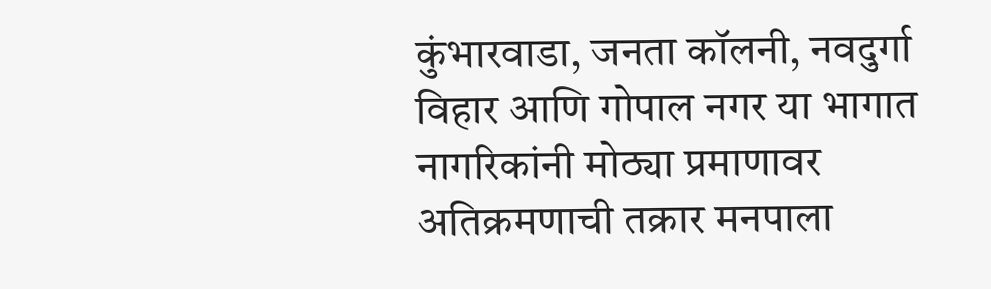कुंभारवाडा, जनता कॉलनी, नवदुर्गा विहार आणि गोपाल नगर या भागात नागरिकांनी मोठ्या प्रमाणावर अतिक्रमणाची तक्रार मनपाला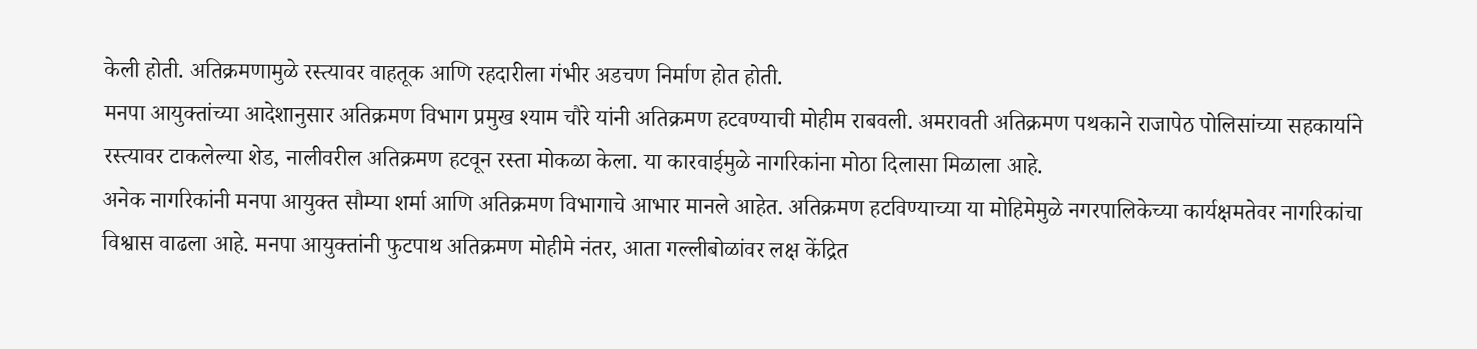केली होती. अतिक्रमणामुळे रस्त्यावर वाहतूक आणि रहदारीला गंभीर अडचण निर्माण होत होती.
मनपा आयुक्तांच्या आदेशानुसार अतिक्रमण विभाग प्रमुख श्याम चौरे यांनी अतिक्रमण हटवण्याची मोहीम राबवली. अमरावती अतिक्रमण पथकाने राजापेठ पोलिसांच्या सहकार्याने रस्त्यावर टाकलेल्या शेड, नालीवरील अतिक्रमण हटवून रस्ता मोकळा केला. या कारवाईमुळे नागरिकांना मोठा दिलासा मिळाला आहे.
अनेक नागरिकांनी मनपा आयुक्त सौम्या शर्मा आणि अतिक्रमण विभागाचे आभार मानले आहेत. अतिक्रमण हटविण्याच्या या मोहिमेमुळे नगरपालिकेच्या कार्यक्षमतेवर नागरिकांचा विश्वास वाढला आहे. मनपा आयुक्तांनी फुटपाथ अतिक्रमण मोहीमे नंतर, आता गल्लीबोळांवर लक्ष केंद्रित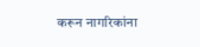करून नागरिकांना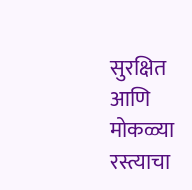सुरक्षित आणि मोकळ्या रस्त्याचा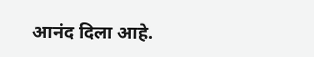आनंद दिला आहे.